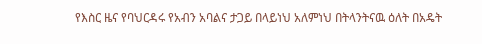የእስር ዜና የባህርዳሩ የአብን አባልና ታጋይ በላይነህ አለምነህ በትላንትናዉ ዕለት በአዴት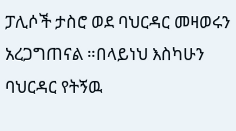ፓሊሶች ታስሮ ወደ ባህርዳር መዛወሩን አረጋግጠናል ።በላይነህ እስካሁን ባህርዳር የትኝዉ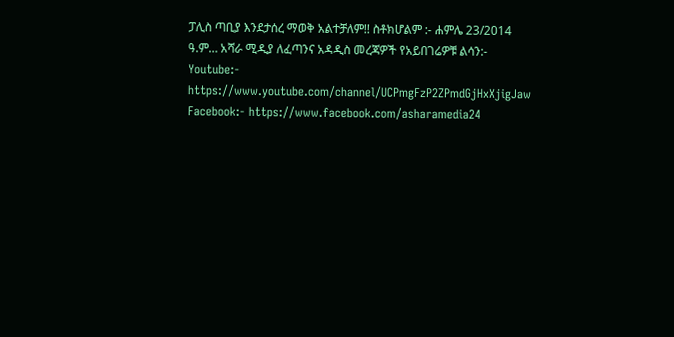ፓሊስ ጣቢያ እንደታሰረ ማወቅ አልተቻለም!! ስቶክሆልም :- ሐምሌ 23/2014 ዓ.ም… አሻራ ሚዲያ ለፈጣንና አዳዲስ መረጃዎች የአይበገሬዎቹ ልሳን:- Youtube:- https://www.youtube.com/channel/UCPmgFzP2ZPmdGjHxXjigJaw Facebook:- https://www.facebook.com/asharamedia24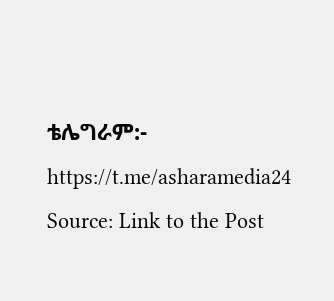ቴሌግራም:- https://t.me/asharamedia24
Source: Link to the Post